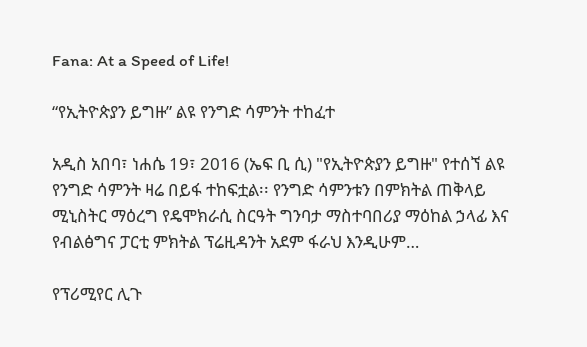Fana: At a Speed of Life!

“የኢትዮጵያን ይግዙ” ልዩ የንግድ ሳምንት ተከፈተ

አዲስ አበባ፣ ነሐሴ 19፣ 2016 (ኤፍ ቢ ሲ) "የኢትዮጵያን ይግዙ" የተሰኘ ልዩ የንግድ ሳምንት ዛሬ በይፋ ተከፍቷል፡፡ የንግድ ሳምንቱን በምክትል ጠቅላይ ሚኒስትር ማዕረግ የዴሞክራሲ ስርዓት ግንባታ ማስተባበሪያ ማዕከል ኃላፊ እና የብልፅግና ፓርቲ ምክትል ፕሬዚዳንት አደም ፋራህ እንዲሁም…

የፕሪሚየር ሊጉ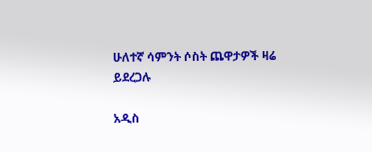ሁለተኛ ሳምንት ሶስት ጨዋታዎች ዛሬ ይደረጋሉ

አዲስ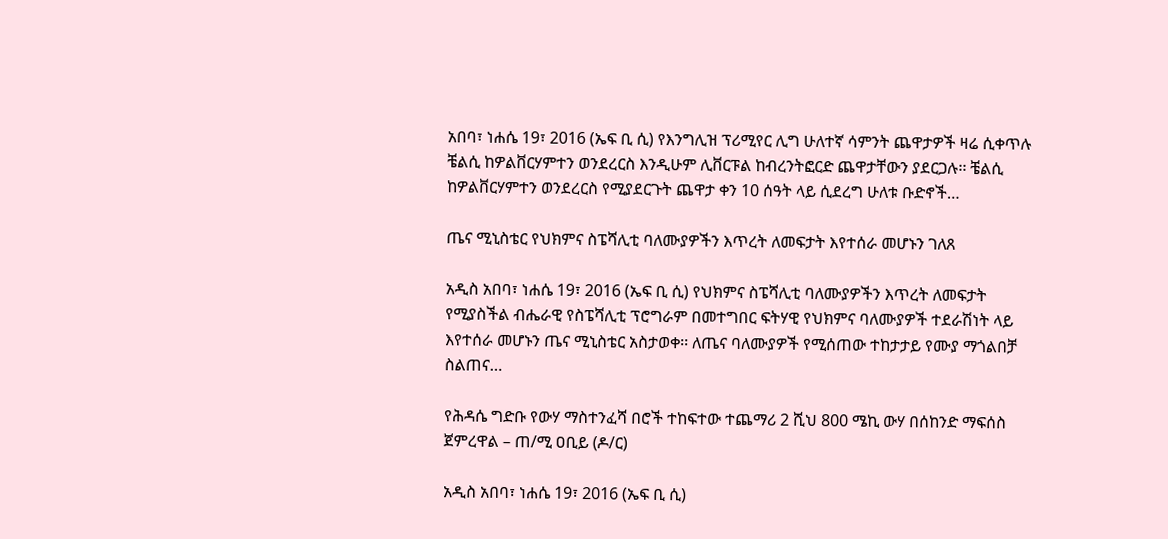አበባ፣ ነሐሴ 19፣ 2016 (ኤፍ ቢ ሲ) የእንግሊዝ ፕሪሚየር ሊግ ሁለተኛ ሳምንት ጨዋታዎች ዛሬ ሲቀጥሉ ቼልሲ ከዎልቨርሃምተን ወንደረርስ እንዲሁም ሊቨርፑል ከብረንትፎርድ ጨዋታቸውን ያደርጋሉ፡፡ ቼልሲ ከዎልቨርሃምተን ወንደረርስ የሚያደርጉት ጨዋታ ቀን 10 ሰዓት ላይ ሲደረግ ሁለቱ ቡድኖች…

ጤና ሚኒስቴር የህክምና ስፔሻሊቲ ባለሙያዎችን እጥረት ለመፍታት እየተሰራ መሆኑን ገለጸ

አዲስ አበባ፣ ነሐሴ 19፣ 2016 (ኤፍ ቢ ሲ) የህክምና ስፔሻሊቲ ባለሙያዎችን እጥረት ለመፍታት የሚያስችል ብሔራዊ የስፔሻሊቲ ፕሮግራም በመተግበር ፍትሃዊ የህክምና ባለሙያዎች ተደራሽነት ላይ እየተሰራ መሆኑን ጤና ሚኒስቴር አስታወቀ፡፡ ለጤና ባለሙያዎች የሚሰጠው ተከታታይ የሙያ ማጎልበቻ ስልጠና…

የሕዳሴ ግድቡ የውሃ ማስተንፈሻ በሮች ተከፍተው ተጨማሪ 2 ሺህ 800 ሜኪ ውሃ በሰከንድ ማፍሰስ ጀምረዋል – ጠ/ሚ ዐቢይ (ዶ/ር)

አዲስ አበባ፣ ነሐሴ 19፣ 2016 (ኤፍ ቢ ሲ)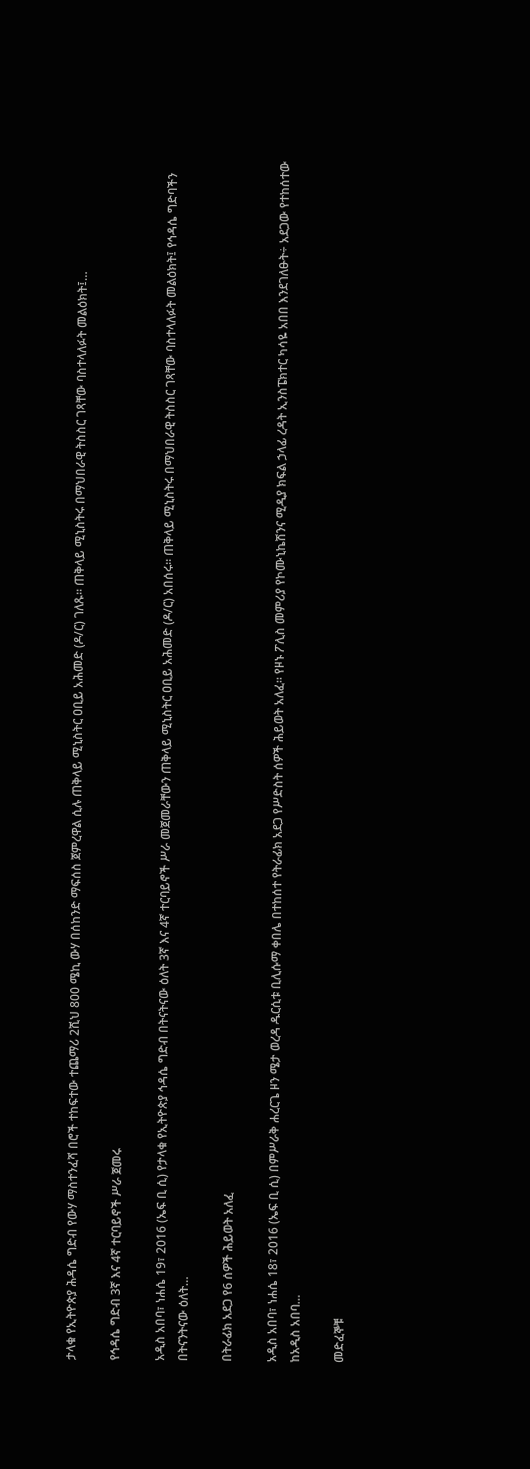ታላቁ የኢትዮጵያ ሕዳሴ ግድብ የውሃ ማስተንፈሻ በሮች ተከፍተው ተጨማሪ 2ሺህ 800 ሜኪ ውሃ በሰከንድ ማፍሰስ ጀምረዋል ሲሉ ጠቅላይ ሚኒስትር ዐቢይ አሕመድ (ዶ/ር) ገለጹ። ጠቅላይ ሚኒስትሩ በማህበራዊ ትስስር ገጻቸው ባስተላለፉት መልዕክት፤…

የኅዳሴ ግድብ 3ኛ እና 4ኛ ተርባይኖች ሥራ ጀመሩ

አዲስ አበባ፣ ነሐሴ 19፣ 2016 (ኤፍ ቢ ሲ) የታላቁ የኢትዮጵያ ኅዳሴ ግድብ በትናትናው ዕለት 3ኛ እና 4ኛ ተርባይኖች ሥራ መጀመራቸውን ጠቅላይ ሚኒስትር ዐቢይ አሕመድ (ዶ/ር) አበሰሩ። ጠቅላይ ሚኒስትሩ በማህበራዊ ትስስር ገጻቸው ባስተላለፉት መልዕክት፤ የኅዳሴ ግድባችን በትናንትናው ዕለት…

በትራፊክ አደጋ የ6 ሰዎች ሕይወት አለፈ

አዲስ አበባ፣ ነሐሴ 18፣ 2016 (ኤፍ ቢ ሲ) በምሥራቅ ሐረርጌ ዞን ሜታ ወረዳ ዱርሲቱ ቢሊሱማ ቀበሌ በተከሰተ የትራፊክ አደጋ የሥድስት ሰዎች ሕይወት አለፈ፡፡ የዞኑ ፖሊስ መምሪያ የኮሙኒኬሽንና ሚዲያ ክፍል ኃላፊ ረዳት ኢንስፔክተር ካሳዬ አበበ እንደገለፁት÷ አደጋው የተከሰተው ከአዲስ አበባ…

መድፈኞቹ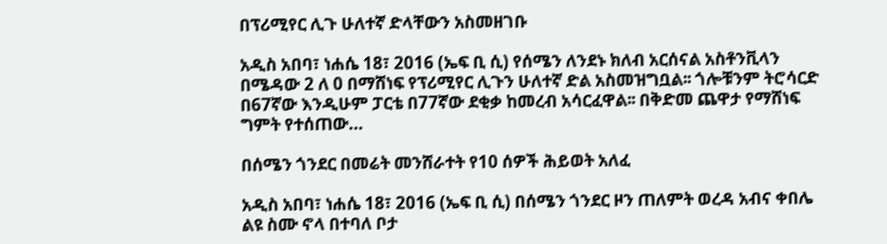በፕሪሚየር ሊጉ ሁለተኛ ድላቸውን አስመዘገቡ

አዲስ አበባ፣ ነሐሴ 18፣ 2016 (ኤፍ ቢ ሲ) የሰሜን ለንደኑ ክለብ አርሰናል አስቶንቪላን በሜዳው 2 ለ 0 በማሸነፍ የፕሪሚየር ሊጉን ሁለተኛ ድል አስመዝግቧል፡፡ ጎሎቹንም ትሮሳርድ በ67ኛው እንዲሁም ፓርቴ በ77ኛው ደቂቃ ከመረብ አሳርፈዋል፡፡ በቅድመ ጨዋታ የማሸነፍ ግምት የተሰጠው…

በሰሜን ጎንደር በመሬት መንሸራተት የ10 ሰዎች ሕይወት አለፈ

አዲስ አበባ፣ ነሐሴ 18፣ 2016 (ኤፍ ቢ ሲ) በሰሜን ጎንደር ዞን ጠለምት ወረዳ አብና ቀበሌ ልዩ ስሙ ኖላ በተባለ ቦታ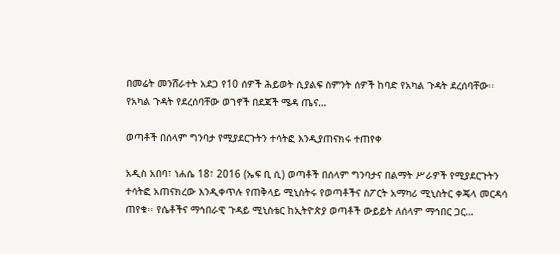በመሬት መንሸራተት አደጋ የ10 ሰዎች ሕይወት ሲያልፍ ስምንት ሰዎች ከባድ የአካል ጉዳት ደረሰባቸው፡፡ የአካል ጉዳት የደረሰባቸው ወገኖች በደጃች ሜዳ ጤና…

ወጣቶች በሰላም ግንባታ የሚያደርጉትን ተሳትፎ እንዲያጠናክሩ ተጠየቀ

አዲስ አበባ፣ ነሐሴ 18፣ 2016 (ኤፍ ቢ ሲ) ወጣቶች በሰላም ግንባታና በልማት ሥራዎች የሚያደርጉትን ተሳትፎ አጠናክረው እንዲቀጥሉ የጠቅላይ ሚኒስትሩ የወጣቶችና ስፖርት አማካሪ ሚኒስትር ቀጄላ መርዳሳ ጠየቁ፡፡ የሴቶችና ማኅበራዊ ጉዳይ ሚኒስቴር ከኢትዮጵያ ወጣቶች ውይይት ለሰላም ማኅበር ጋር…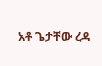አቶ ጌታቸው ረዳ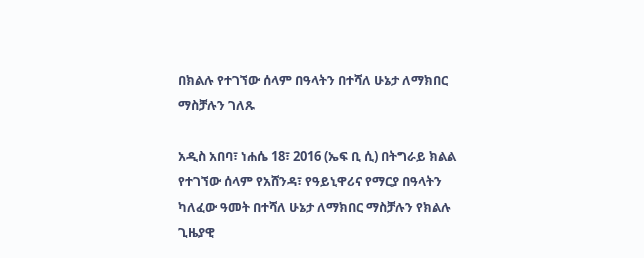በክልሉ የተገኘው ሰላም በዓላትን በተሻለ ሁኔታ ለማክበር ማስቻሉን ገለጹ

አዲስ አበባ፣ ነሐሴ 18፣ 2016 (ኤፍ ቢ ሲ) በትግራይ ክልል የተገኘው ሰላም የአሸንዳ፣ የዓይኒዋሪና የማርያ በዓላትን ካለፈው ዓመት በተሻለ ሁኔታ ለማክበር ማስቻሉን የክልሉ ጊዜያዊ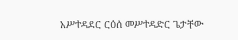አሥተዳደር ርዕሰ መሥተዳድር ጌታቸው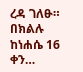ረዳ ገለፁ። በክልሉ ከነሐሴ 16 ቀን…